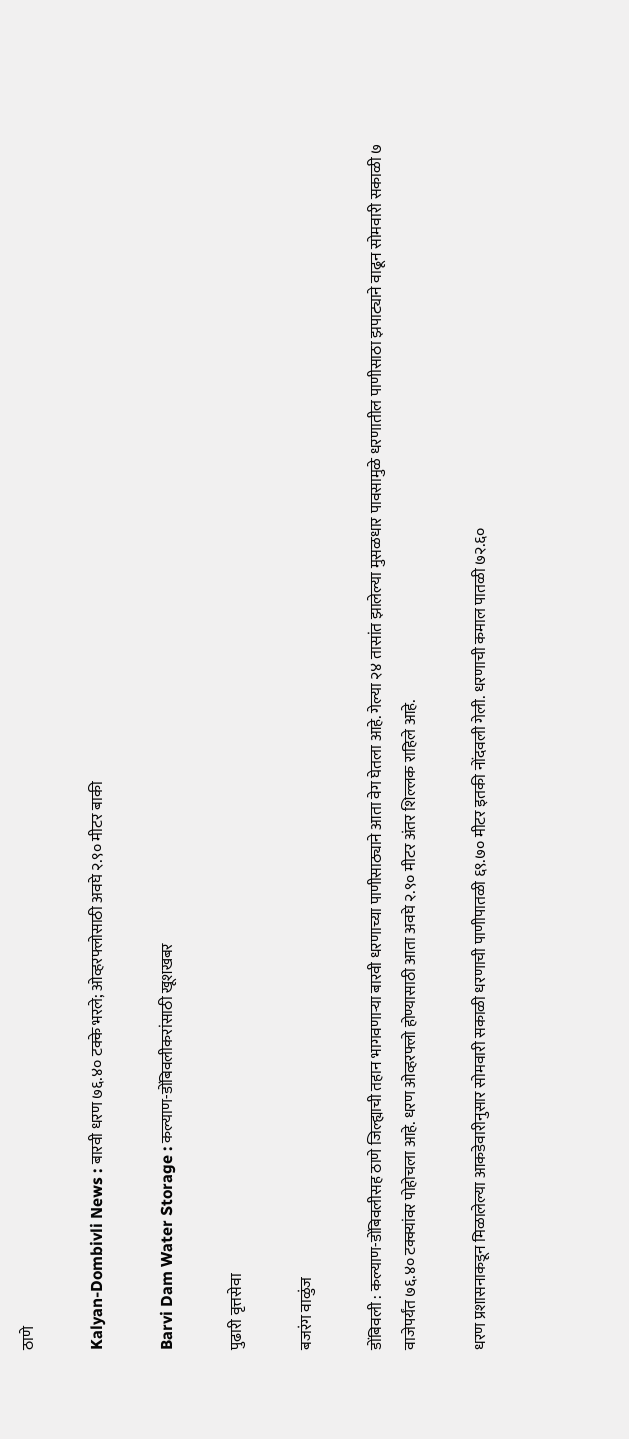ठाणे

Kalyan-Dombivli News : बारवी धरण ७६.४० टक्के भरले; ओव्हरफ्लोसाठी अवघे २.९० मीटर बाकी

Barvi Dam Water Storage : कल्याण-डोंबिवलीकरांसाठी खूशखबर

पुढारी वृत्तसेवा

बजरंग वाळुंज

डोंबिवली : कल्याण-डोंबिवलीसह ठाणे जिल्ह्याची तहान भागवणाऱ्या बारवी धरणाच्या पाणीसाठ्याने आता वेग घेतला आहे. गेल्या २४ तासांत झालेल्या मुसळधार पावसामुळे धरणातील पाणीसाठा झपाट्याने वाढून सोमवारी सकाळी ७ वाजेपर्यंत ७६.४० टक्क्यांवर पोहोचला आहे. धरण ओव्हरफ्लो होण्यासाठी आता अवघे २.९० मीटर अंतर शिल्लक राहिले आहे.

धरण प्रशासनाकडून मिळालेल्या आकडेवारीनुसार सोमवारी सकाळी धरणाची पाणीपातळी ६९.७० मीटर इतकी नोंदवली गेली. धरणाची कमाल पातळी ७२.६०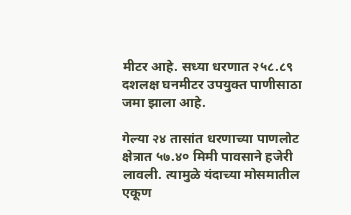मीटर आहे. सध्या धरणात २५८.८९ दशलक्ष घनमीटर उपयुक्त पाणीसाठा जमा झाला आहे.

गेल्या २४ तासांत धरणाच्या पाणलोट क्षेत्रात ५७.४० मिमी पावसाने हजेरी लावली. त्यामुळे यंदाच्या मोसमातील एकूण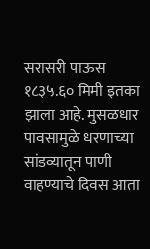सरासरी पाऊस १८३५.६० मिमी इतका झाला आहे. मुसळधार पावसामुळे धरणाच्या सांडव्यातून पाणी वाहण्याचे दिवस आता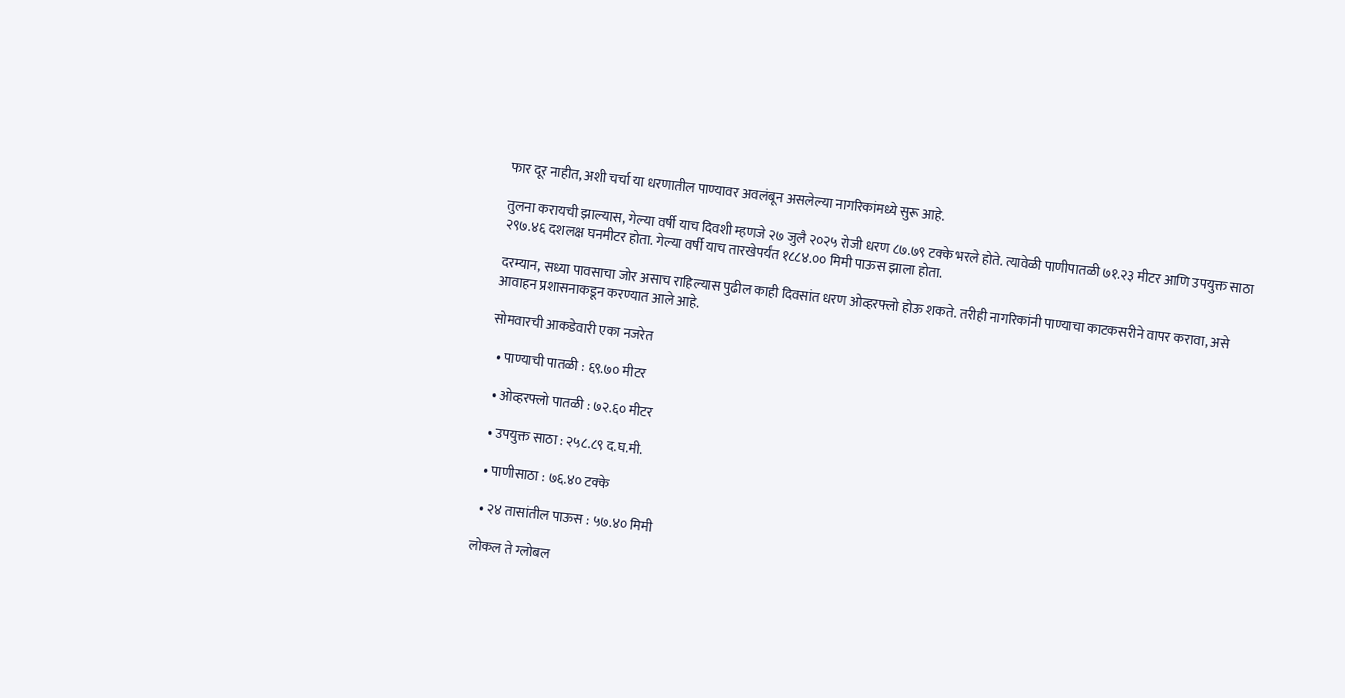फार दूर नाहीत, अशी चर्चा या धरणातील पाण्यावर अवलंबून असलेल्या नागरिकांमध्ये सुरू आहे.

तुलना करायची झाल्यास, गेल्या वर्षी याच दिवशी म्हणजे २७ जुलै २०२५ रोजी धरण ८७.७९ टक्के भरले होते. त्यावेळी पाणीपातळी ७१.२३ मीटर आणि उपयुक्त साठा २९७.४६ दशलक्ष घनमीटर होता. गेल्या वर्षी याच तारखेपर्यंत १८८४.०० मिमी पाऊस झाला होता.

दरम्यान, सध्या पावसाचा जोर असाच राहिल्यास पुढील काही दिवसांत धरण ओव्हरफ्लो होऊ शकते. तरीही नागरिकांनी पाण्याचा काटकसरीने वापर करावा, असे आवाहन प्रशासनाकडून करण्यात आले आहे.

सोमवारची आकडेवारी एका नजरेत

  • पाण्याची पातळी : ६९.७० मीटर

  • ओव्हरफ्लो पातळी : ७२.६० मीटर

  • उपयुक्त साठा : २५८.८९ द.घ.मी.

  • पाणीसाठा : ७६.४० टक्के

  • २४ तासांतील पाऊस : ५७.४० मिमी

लोकल ते ग्लोबल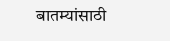बातम्यांसाठी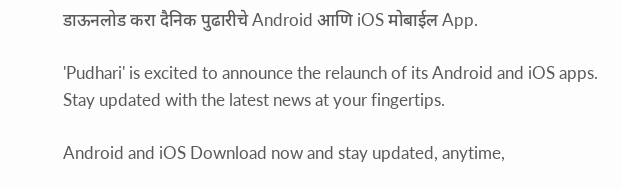डाऊनलोड करा दैनिक पुढारीचे Android आणि iOS मोबाईल App.

'Pudhari' is excited to announce the relaunch of its Android and iOS apps. Stay updated with the latest news at your fingertips.

Android and iOS Download now and stay updated, anytime,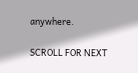anywhere.

SCROLL FOR NEXT